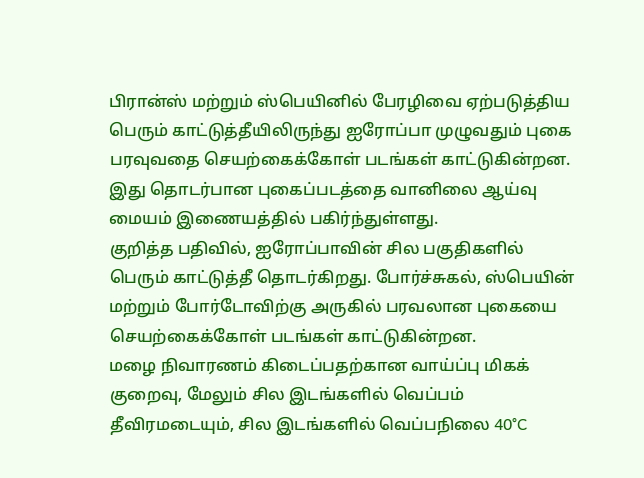பிரான்ஸ் மற்றும் ஸ்பெயினில் பேரழிவை ஏற்படுத்திய பெரும் காட்டுத்தீயிலிருந்து ஐரோப்பா முழுவதும் புகை பரவுவதை செயற்கைக்கோள் படங்கள் காட்டுகின்றன.
இது தொடர்பான புகைப்படத்தை வானிலை ஆய்வு மையம் இணையத்தில் பகிர்ந்துள்ளது.
குறித்த பதிவில், ஐரோப்பாவின் சில பகுதிகளில் பெரும் காட்டுத்தீ தொடர்கிறது. போர்ச்சுகல், ஸ்பெயின் மற்றும் போர்டோவிற்கு அருகில் பரவலான புகையை செயற்கைக்கோள் படங்கள் காட்டுகின்றன.
மழை நிவாரணம் கிடைப்பதற்கான வாய்ப்பு மிகக் குறைவு, மேலும் சில இடங்களில் வெப்பம் தீவிரமடையும், சில இடங்களில் வெப்பநிலை 40°C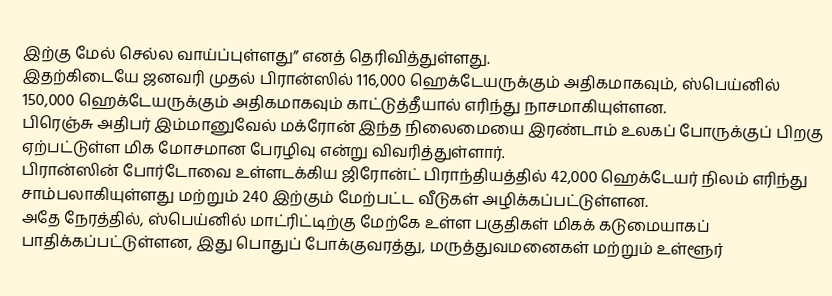இற்கு மேல் செல்ல வாய்ப்புள்ளது” எனத் தெரிவித்துள்ளது.
இதற்கிடையே ஜனவரி முதல் பிரான்ஸில் 116,000 ஹெக்டேயருக்கும் அதிகமாகவும், ஸ்பெய்னில் 150,000 ஹெக்டேயருக்கும் அதிகமாகவும் காட்டுத்தீயால் எரிந்து நாசமாகியுள்ளன.
பிரெஞ்சு அதிபர் இம்மானுவேல் மக்ரோன் இந்த நிலைமையை இரண்டாம் உலகப் போருக்குப் பிறகு ஏற்பட்டுள்ள மிக மோசமான பேரழிவு என்று விவரித்துள்ளார்.
பிரான்ஸின் போர்டோவை உள்ளடக்கிய ஜிரோன்ட் பிராந்தியத்தில் 42,000 ஹெக்டேயர் நிலம் எரிந்து சாம்பலாகியுள்ளது மற்றும் 240 இற்கும் மேற்பட்ட வீடுகள் அழிக்கப்பட்டுள்ளன.
அதே நேரத்தில், ஸ்பெய்னில் மாட்ரிட்டிற்கு மேற்கே உள்ள பகுதிகள் மிகக் கடுமையாகப் பாதிக்கப்பட்டுள்ளன, இது பொதுப் போக்குவரத்து, மருத்துவமனைகள் மற்றும் உள்ளூர்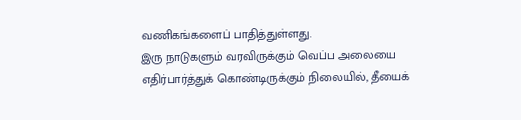வணிகங்களைப் பாதித்துள்ளது.
இரு நாடுகளும் வரவிருக்கும் வெப்ப அலையை எதிர்பார்த்துக் கொண்டிருக்கும் நிலையில், தீயைக்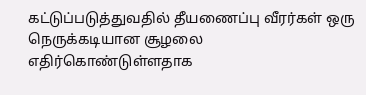கட்டுப்படுத்துவதில் தீயணைப்பு வீரர்கள் ஒரு நெருக்கடியான சூழலை எதிர்கொண்டுள்ளதாக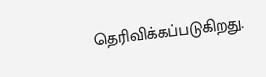தெரிவிக்கப்படுகிறது.